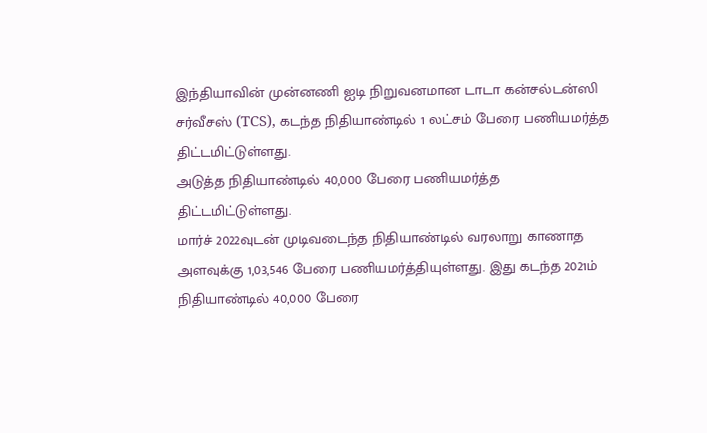இந்தியாவின் முன்னணி ஐடி நிறுவனமான டாடா கன்சல்டன்ஸி சர்வீசஸ் (TCS), கடந்த நிதியாண்டில் 1 லட்சம் பேரை பணியமர்த்த திட்டமிட்டுள்ளது.
அடுத்த நிதியாண்டில் 40,000 பேரை பணியமர்த்த திட்டமிட்டுள்ளது.
மார்ச் 2022வுடன் முடிவடைந்த நிதியாண்டில் வரலாறு காணாத அளவுக்கு 1,03,546 பேரை பணியமர்த்தியுள்ளது. இது கடந்த 2021ம் நிதியாண்டில் 40,000 பேரை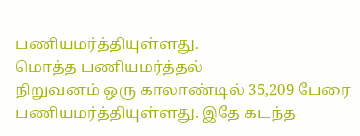பணியமர்த்தியுள்ளது.
மொத்த பணியமர்த்தல்
நிறுவனம் ஒரு காலாண்டில் 35,209 பேரை பணியமர்த்தியுள்ளது. இதே கடந்த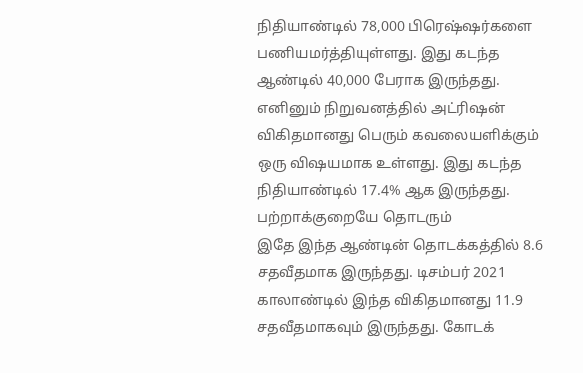நிதியாண்டில் 78,000 பிரெஷ்ஷர்களை பணியமர்த்தியுள்ளது. இது கடந்த ஆண்டில் 40,000 பேராக இருந்தது. எனினும் நிறுவனத்தில் அட்ரிஷன் விகிதமானது பெரும் கவலையளிக்கும் ஒரு விஷயமாக உள்ளது. இது கடந்த நிதியாண்டில் 17.4% ஆக இருந்தது.
பற்றாக்குறையே தொடரும்
இதே இந்த ஆண்டின் தொடக்கத்தில் 8.6 சதவீதமாக இருந்தது. டிசம்பர் 2021 காலாண்டில் இந்த விகிதமானது 11.9 சதவீதமாகவும் இருந்தது. கோடக்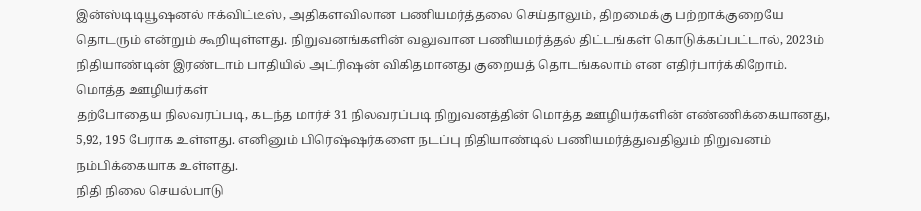இன்ஸ்டிடியூஷனல் ஈக்விட்டீஸ், அதிகளவிலான பணியமர்த்தலை செய்தாலும், திறமைக்கு பற்றாக்குறையே தொடரும் என்றும் கூறியுள்ளது. நிறுவனங்களின் வலுவான பணியமர்த்தல் திட்டங்கள் கொடுக்கப்பட்டால், 2023ம் நிதியாண்டின் இரண்டாம் பாதியில் அட்ரிஷன் விகிதமானது குறையத் தொடங்கலாம் என எதிர்பார்க்கிறோம்.
மொத்த ஊழியர்கள்
தற்போதைய நிலவரப்படி, கடந்த மார்ச் 31 நிலவரப்படி நிறுவனத்தின் மொத்த ஊழியர்களின் எண்ணிக்கையானது, 5,92, 195 பேராக உள்ளது. எனினும் பிரெஷ்ஷர்களை நடப்பு நிதியாண்டில் பணியமர்த்துவதிலும் நிறுவனம் நம்பிக்கையாக உள்ளது.
நிதி நிலை செயல்பாடு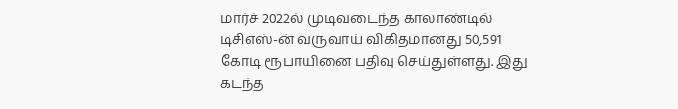மார்ச் 2022ல் முடிவடைந்த காலாண்டில் டிசிஎஸ்-ன் வருவாய் விகிதமானது 50,591 கோடி ரூபாயினை பதிவு செய்துள்ளது. இது கடந்த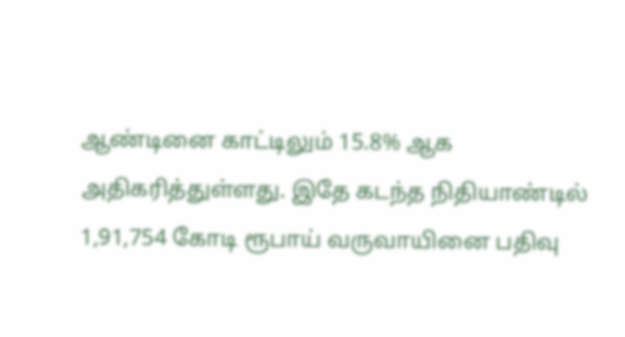ஆண்டினை காட்டிலும் 15.8% ஆக அதிகரித்துள்ளது. இதே கடந்த நிதியாண்டில் 1,91,754 கோடி ரூபாய் வருவாயினை பதிவு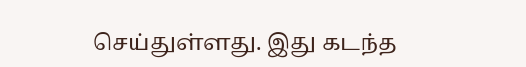செய்துள்ளது. இது கடந்த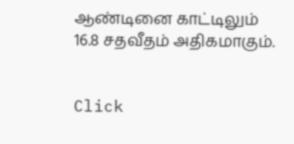ஆண்டினை காட்டிலும் 16.8 சதவீதம் அதிகமாகும்.


Click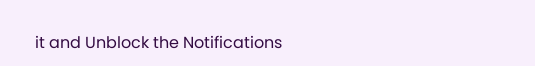it and Unblock the Notifications